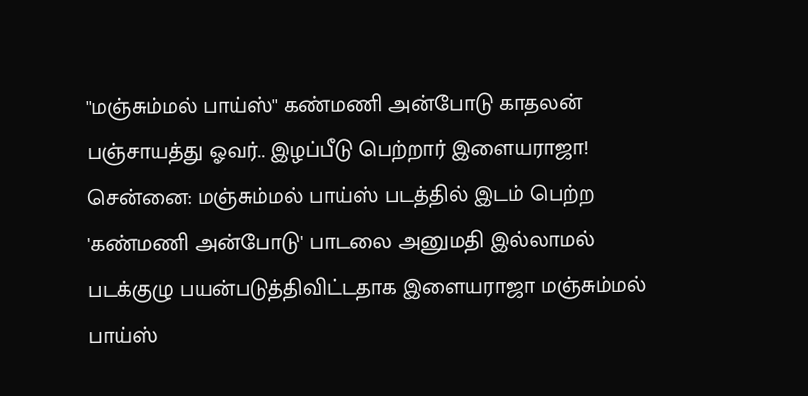''மஞ்சும்மல் பாய்ஸ்'' கண்மணி அன்போடு காதலன் பஞ்சாயத்து ஓவர்.. இழப்பீடு பெற்றார் இளையராஜா!
சென்னை: மஞ்சும்மல் பாய்ஸ் படத்தில் இடம் பெற்ற 'கண்மணி அன்போடு' பாடலை அனுமதி இல்லாமல் படக்குழு பயன்படுத்திவிட்டதாக இளையராஜா மஞ்சும்மல் பாய்ஸ்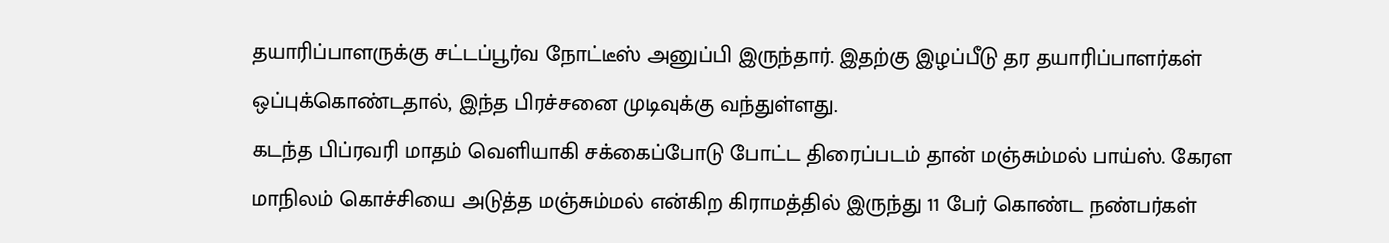தயாரிப்பாளருக்கு சட்டப்பூர்வ நோட்டீஸ் அனுப்பி இருந்தார். இதற்கு இழப்பீடு தர தயாரிப்பாளர்கள் ஒப்புக்கொண்டதால், இந்த பிரச்சனை முடிவுக்கு வந்துள்ளது.
கடந்த பிப்ரவரி மாதம் வெளியாகி சக்கைப்போடு போட்ட திரைப்படம் தான் மஞ்சும்மல் பாய்ஸ். கேரள மாநிலம் கொச்சியை அடுத்த மஞ்சும்மல் என்கிற கிராமத்தில் இருந்து 11 பேர் கொண்ட நண்பர்கள்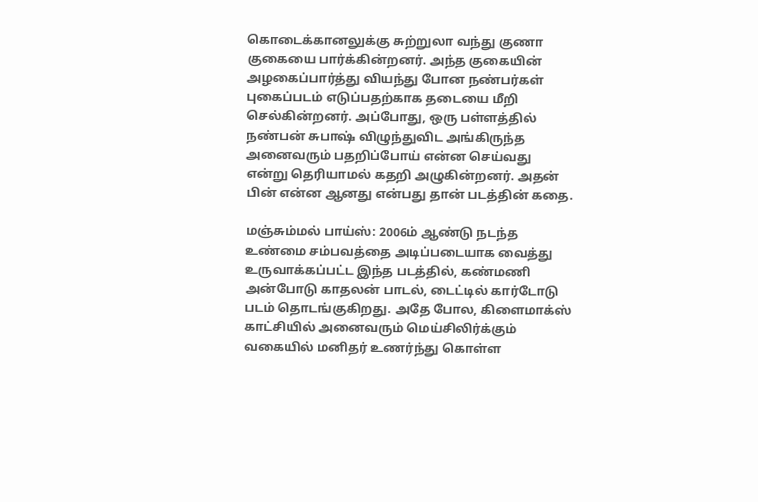கொடைக்கானலுக்கு சுற்றுலா வந்து குணா குகையை பார்க்கின்றனர். அந்த குகையின் அழகைப்பார்த்து வியந்து போன நண்பர்கள் புகைப்படம் எடுப்பதற்காக தடையை மீறி செல்கின்றனர். அப்போது, ஒரு பள்ளத்தில் நண்பன் சுபாஷ் விழுந்துவிட அங்கிருந்த அனைவரும் பதறிப்போய் என்ன செய்வது என்று தெரியாமல் கதறி அழுகின்றனர். அதன் பின் என்ன ஆனது என்பது தான் படத்தின் கதை.

மஞ்சும்மல் பாய்ஸ்: 2006ம் ஆண்டு நடந்த உண்மை சம்பவத்தை அடிப்படையாக வைத்து உருவாக்கப்பட்ட இந்த படத்தில், கண்மணி அன்போடு காதலன் பாடல், டைட்டில் கார்டோடு படம் தொடங்குகிறது. அதே போல, கிளைமாக்ஸ் காட்சியில் அனைவரும் மெய்சிலிர்க்கும் வகையில் மனிதர் உணர்ந்து கொள்ள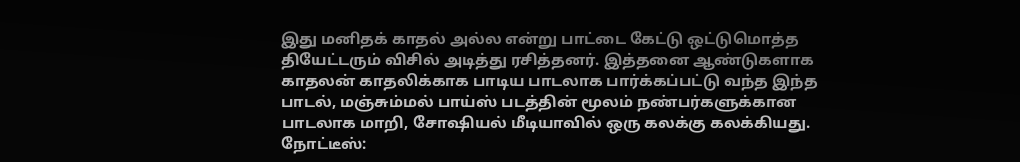இது மனிதக் காதல் அல்ல என்று பாட்டை கேட்டு ஒட்டுமொத்த தியேட்டரும் விசில் அடித்து ரசித்தனர். இத்தனை ஆண்டுகளாக காதலன் காதலிக்காக பாடிய பாடலாக பார்க்கப்பட்டு வந்த இந்த பாடல், மஞ்சும்மல் பாய்ஸ் படத்தின் மூலம் நண்பர்களுக்கான பாடலாக மாறி, சோஷியல் மீடியாவில் ஒரு கலக்கு கலக்கியது.
நோட்டீஸ்: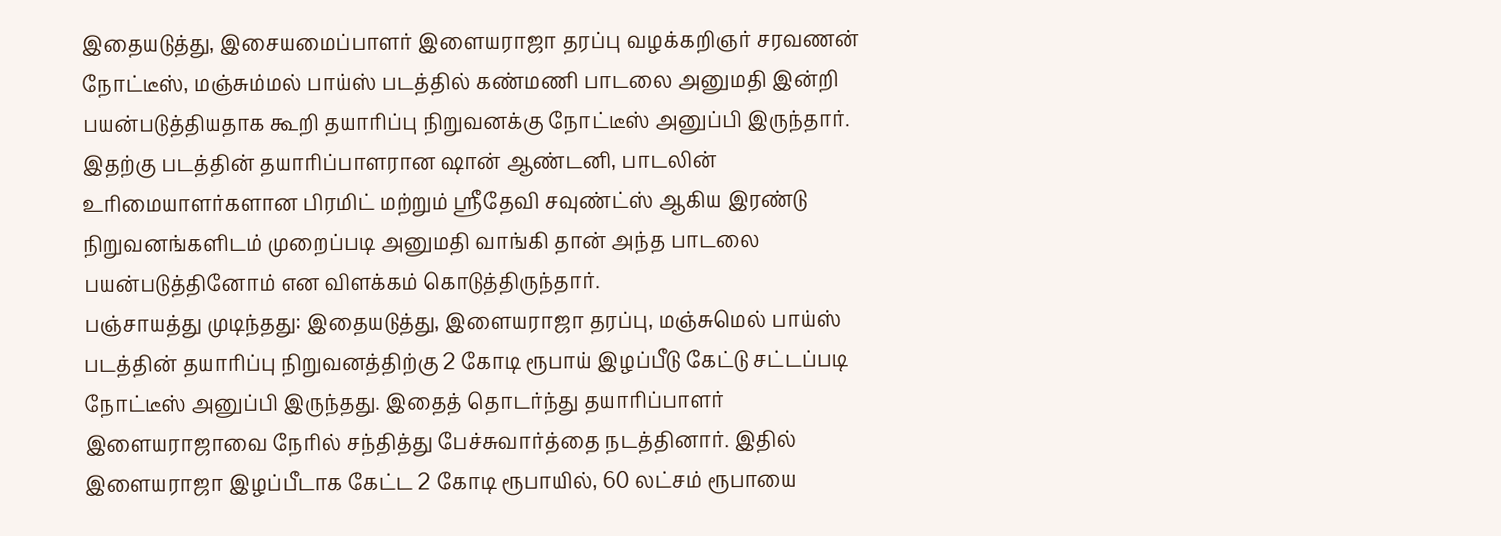இதையடுத்து, இசையமைப்பாளர் இளையராஜா தரப்பு வழக்கறிஞர் சரவணன் நோட்டீஸ், மஞ்சும்மல் பாய்ஸ் படத்தில் கண்மணி பாடலை அனுமதி இன்றி பயன்படுத்தியதாக கூறி தயாரிப்பு நிறுவனக்கு நோட்டீஸ் அனுப்பி இருந்தார். இதற்கு படத்தின் தயாரிப்பாளரான ஷான் ஆண்டனி, பாடலின் உரிமையாளர்களான பிரமிட் மற்றும் ஸ்ரீதேவி சவுண்ட்ஸ் ஆகிய இரண்டு நிறுவனங்களிடம் முறைப்படி அனுமதி வாங்கி தான் அந்த பாடலை பயன்படுத்தினோம் என விளக்கம் கொடுத்திருந்தார்.
பஞ்சாயத்து முடிந்தது: இதையடுத்து, இளையராஜா தரப்பு, மஞ்சுமெல் பாய்ஸ் படத்தின் தயாரிப்பு நிறுவனத்திற்கு 2 கோடி ரூபாய் இழப்பீடு கேட்டு சட்டப்படி நோட்டீஸ் அனுப்பி இருந்தது. இதைத் தொடர்ந்து தயாரிப்பாளர் இளையராஜாவை நேரில் சந்தித்து பேச்சுவார்த்தை நடத்தினார். இதில் இளையராஜா இழப்பீடாக கேட்ட 2 கோடி ரூபாயில், 60 லட்சம் ரூபாயை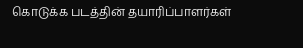கொடுக்க படத்தின் தயாரிப்பாளர்கள்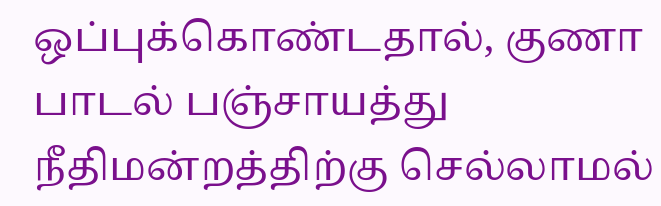ஒப்புக்கொண்டதால், குணா பாடல் பஞ்சாயத்து நீதிமன்றத்திற்கு செல்லாமல்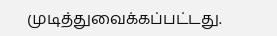முடித்துவைக்கப்பட்டது.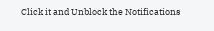Click it and Unblock the Notifications